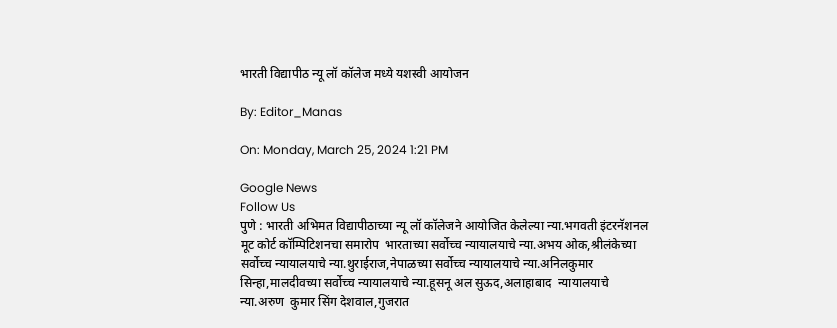भारती विद्यापीठ न्यू लॉ कॉलेज मध्ये यशस्वी आयोजन

By: Editor_Manas

On: Monday, March 25, 2024 1:21 PM

Google News
Follow Us
पुणे : भारती अभिमत विद्यापीठाच्या न्यू लॉ कॉलेजने आयोजित केलेल्या न्या.भगवती इंटरनॅशनल मूट कोर्ट कॉम्पिटिशनचा समारोप  भारताच्या सर्वोच्च न्यायालयाचे न्या.अभय ओक,श्रीलंकेच्या सर्वोच्च न्यायालयाचे न्या.थुराईराज,नेपाळच्या सर्वोच्च न्यायालयाचे न्या.अनिलकुमार सिन्हा,मालदीवच्या सर्वोच्च न्यायालयाचे न्या.हूसनू अल सुऊद,अलाहाबाद  न्यायालयाचे न्या.अरुण  कुमार सिंग देशवाल,गुजरात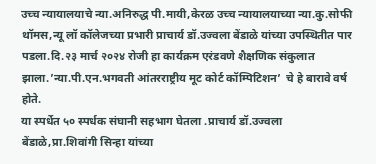उच्च न्यायालयाचे न्या.अनिरुद्ध पी.मायी,केरळ उच्च न्यायालयाच्या न्या.कु.सोफी थॉमस,न्यू लॉ कॉलेजच्या प्रभारी प्राचार्य डॉ.उज्वला बेंडाळे यांच्या उपस्थितीत पार पडला.दि.२३ मार्च २०२४ रोजी हा कार्यक्रम एरंडवणे शैक्षणिक संकुलात झाला.’न्या.पी.एन.भगवती आंतरराष्ट्रीय मूट कोर्ट कॉम्पिटिशन’  चे हे बारावे वर्ष होते.
या स्पर्धेत ५० स्पर्धक संघानी सहभाग घेतला .प्राचार्य डॉ.उज्वला बेंडाळे,प्रा.शिवांगी सिन्हा यांच्या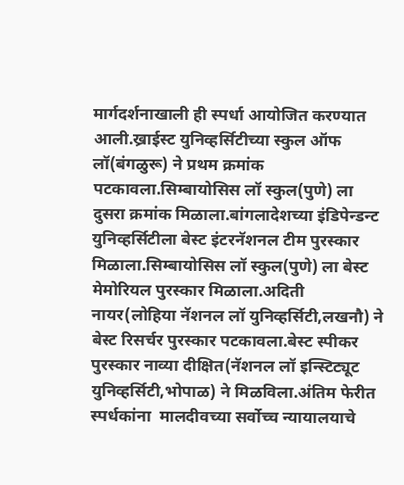मार्गदर्शनाखाली ही स्पर्धा आयोजित करण्यात आली.ख्राईस्ट युनिव्हर्सिटीच्या स्कुल ऑफ लॉ(बंगळुरू) ने प्रथम क्रमांक पटकावला.सिम्बायोसिस लॉ स्कुल(पुणे) ला दुसरा क्रमांक मिळाला.बांगलादेशच्या इंडिपेन्डन्ट युनिव्हर्सिटीला बेस्ट इंटरनॅशनल टीम पुरस्कार मिळाला.सिम्बायोसिस लॉ स्कुल(पुणे) ला बेस्ट मेमोरियल पुरस्कार मिळाला.अदिती नायर(लोहिया नॅशनल लॉ युनिव्हर्सिटी,लखनौ) ने बेस्ट रिसर्चर पुरस्कार पटकावला.बेस्ट स्पीकर पुरस्कार नाव्या दीक्षित(नॅशनल लॉ इन्स्टिट्यूट युनिव्हर्सिटी,भोपाळ) ने मिळविला.अंतिम फेरीत स्पर्धकांना  मालदीवच्या सर्वोच्च न्यायालयाचे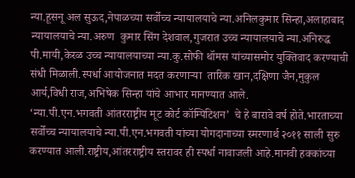न्या.हूसनू अल सुऊद,नेपाळच्या सर्वोच्च न्यायालयाचे न्या.अनिलकुमार सिन्हा,अलाहाबाद  न्यायालयाचे न्या.अरुण  कुमार सिंग देशवाल,गुजरात उच्च न्यायालयाचे न्या.अनिरुद्ध पी.मायी,केरळ उच्च न्यायालयाच्या न्या.कु.सोफी थॉमस यांच्यासमोर युक्तिवाद करण्याची संधी मिळाली.स्पर्धा आयोजनात मदत करणाऱ्या  तारिक खान,दक्षिणा जैन,मुकुल आर्य,विधी राज,अभिषेक सिन्हा यांचे आभार मानण्यात आले.
‘न्या.पी.एन.भगवती आंतरराष्ट्रीय मूट कोर्ट कॉम्पिटिशन’  चे हे बारावे वर्ष होते.भारताच्या सर्वोच्च न्यायालयाचे न्या.पी.एन.भगवती यांच्या योगदानाच्या स्मरणार्थ २०११ साली सुरु करण्यात आली.राष्ट्रीय,आंतरराष्ट्रीय स्तरावर ही स्पर्धा नावाजली आहे.मानवी हक्कांच्या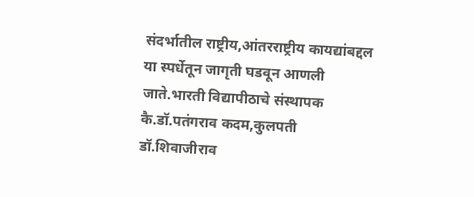संदर्भातील राष्ट्रीय,आंतरराष्ट्रीय कायद्यांबद्दल या स्पर्धेतून जागृती घडवून आणली जाते.भारती विद्यापीठाचे संस्थापक कै.डॉ.पतंगराव कदम,कुलपती डॉ.शिवाजीराव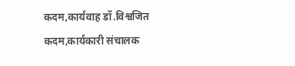कदम,कार्यवाह डॉ.विश्वजित कदम,कार्यकारी संचालक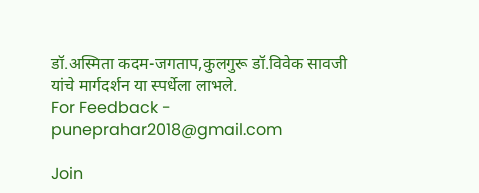डॉ.अस्मिता कदम-जगताप,कुलगुरू डॉ.विवेक सावजी यांचे मार्गदर्शन या स्पर्धेला लाभले.
For Feedback - puneprahar2018@gmail.com

Join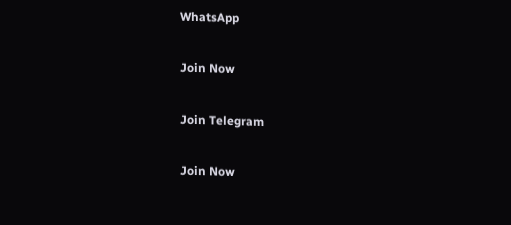WhatsApp

Join Now

Join Telegram

Join Now